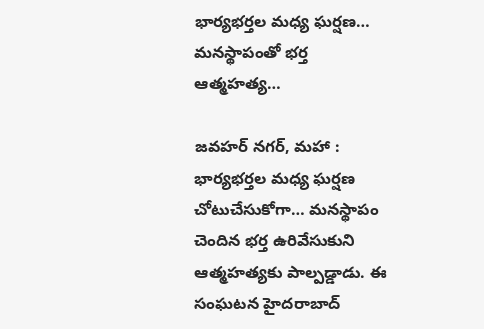భార్యభర్తల మధ్య ఘర్షణ… మనస్థాపంతో భర్త ఆత్మహత్య…

జవహర్ నగర్, మహా : భార్యభర్తల మధ్య ఘర్షణ చోటుచేసుకోగా… మనస్థాపం చెందిన భర్త ఉరివేసుకుని ఆత్మహత్యకు పాల్పడ్డాడు. ఈ సంఘటన హైదరాబాద్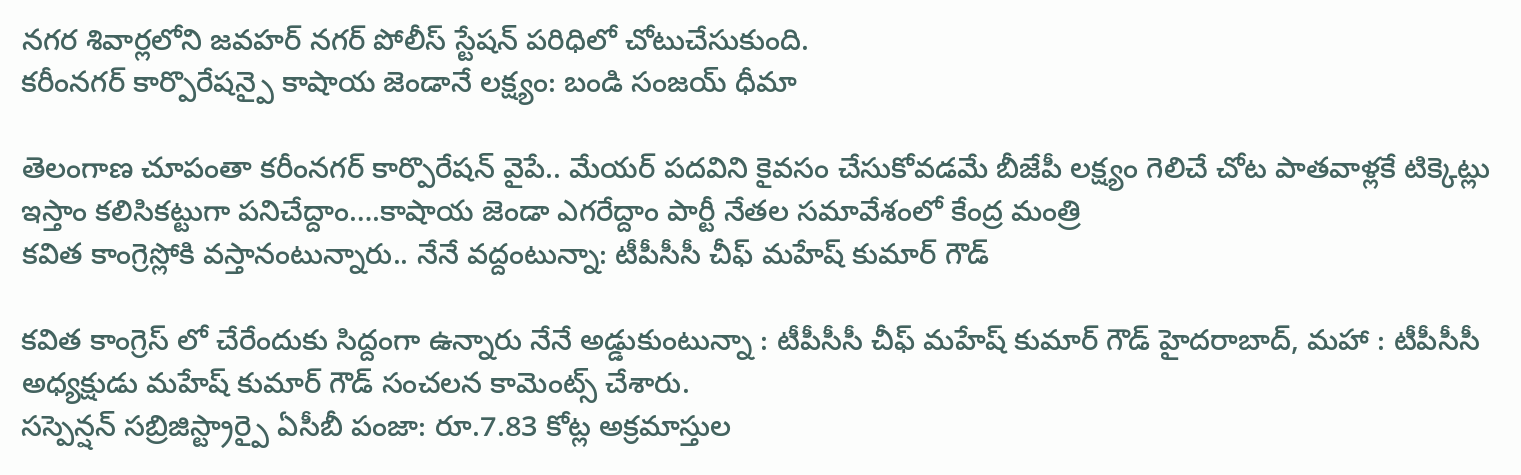నగర శివార్లలోని జవహర్ నగర్ పోలీస్ స్టేషన్ పరిధిలో చోటుచేసుకుంది.
కరీంనగర్ కార్పొరేషన్పై కాషాయ జెండానే లక్ష్యం: బండి సంజయ్ ధీమా

తెలంగాణ చూపంతా కరీంనగర్ కార్పొరేషన్ వైపే.. మేయర్ పదవిని కైవసం చేసుకోవడమే బీజేపీ లక్ష్యం గెలిచే చోట పాతవాళ్లకే టిక్కెట్లు ఇస్తాం కలిసికట్టుగా పనిచేద్దాం….కాషాయ జెండా ఎగరేద్దాం పార్టీ నేతల సమావేశంలో కేంద్ర మంత్రి
కవిత కాంగ్రెస్లోకి వస్తానంటున్నారు.. నేనే వద్దంటున్నా: టీపీసీసీ చీఫ్ మహేష్ కుమార్ గౌడ్

కవిత కాంగ్రెస్ లో చేరేందుకు సిద్దంగా ఉన్నారు నేనే అడ్డుకుంటున్నా : టీపీసీసీ చీఫ్ మహేష్ కుమార్ గౌడ్ హైదరాబాద్, మహా : టీపీసీసీ అధ్యక్షుడు మహేష్ కుమార్ గౌడ్ సంచలన కామెంట్స్ చేశారు.
సస్పెన్షన్ సబ్రిజిస్ట్రార్పై ఏసీబీ పంజా: రూ.7.83 కోట్ల అక్రమాస్తుల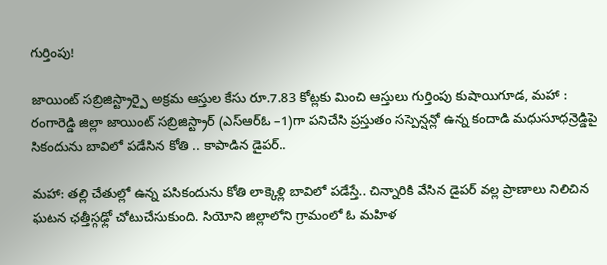గుర్తింపు!

జాయింట్ సబ్రిజిస్ట్రార్పై అక్రమ ఆస్తుల కేసు రూ.7.83 కోట్లకు మించి ఆస్తులు గుర్తింపు కుషాయిగూడ, మహా : రంగారెడ్డి జిల్లా జాయింట్ సబ్రిజిస్ట్రార్ (ఎస్ఆర్ఓ –1)గా పనిచేసి ప్రస్తుతం సస్పెన్షన్లో ఉన్న కందాడి మధుసూధన్రెడ్డిపై
సికందును బావిలో పడేసిన కోతి .. కాపాడిన డైపర్..

మహా: తల్లి చేతుల్లో ఉన్న పసికందును కోతి లాక్కెళ్లి బావిలో పడేస్తే.. చిన్నారికి వేసిన డైపర్ వల్ల ప్రాణాలు నిలిచిన ఘటన ఛత్తీస్గఢ్లో చోటుచేసుకుంది. సియోని జిల్లాలోని గ్రామంలో ఓ మహిళ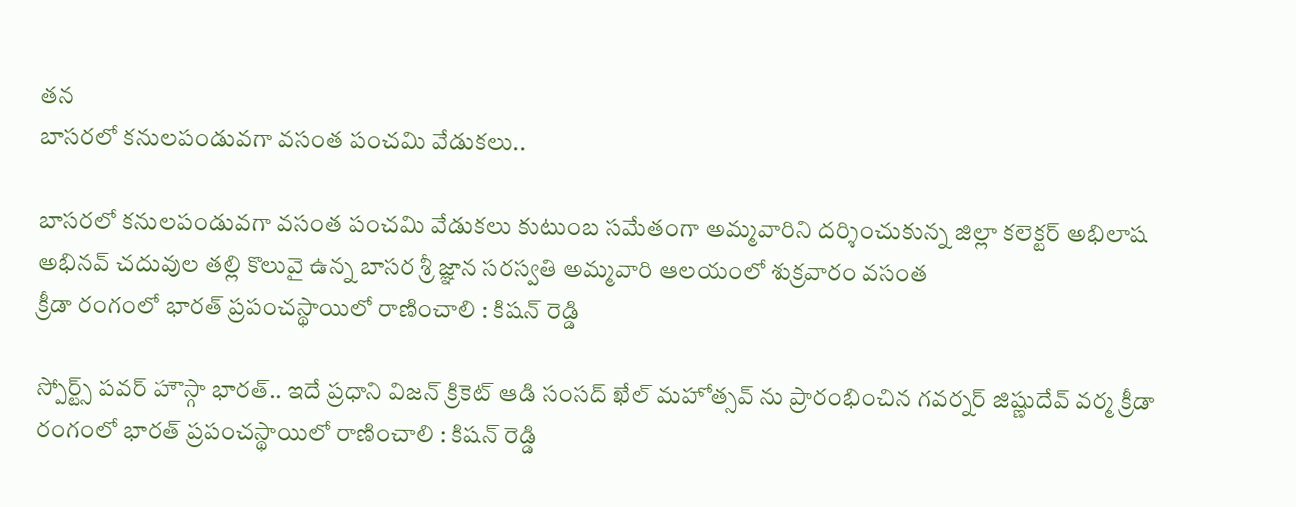తన
బాసరలో కనులపండువగా వసంత పంచమి వేడుకలు..

బాసరలో కనులపండువగా వసంత పంచమి వేడుకలు కుటుంబ సమేతంగా అమ్మవారిని దర్శించుకున్న జిల్లా కలెక్టర్ అభిలాష అభినవ్ చదువుల తల్లి కొలువై ఉన్న బాసర శ్రీ జ్ఞాన సరస్వతి అమ్మవారి ఆలయంలో శుక్రవారం వసంత
క్రీడా రంగంలో భారత్ ప్రపంచస్థాయిలో రాణించాలి : కిషన్ రెడ్డి

స్పోర్ట్స్ పవర్ హౌస్గా భారత్.. ఇదే ప్రధాని విజన్ క్రికెట్ ఆడి సంసద్ ఖేల్ మహోత్సవ్ ను ప్రారంభించిన గవర్నర్ జిష్ణుదేవ్ వర్మ క్రీడా రంగంలో భారత్ ప్రపంచస్థాయిలో రాణించాలి : కిషన్ రెడ్డి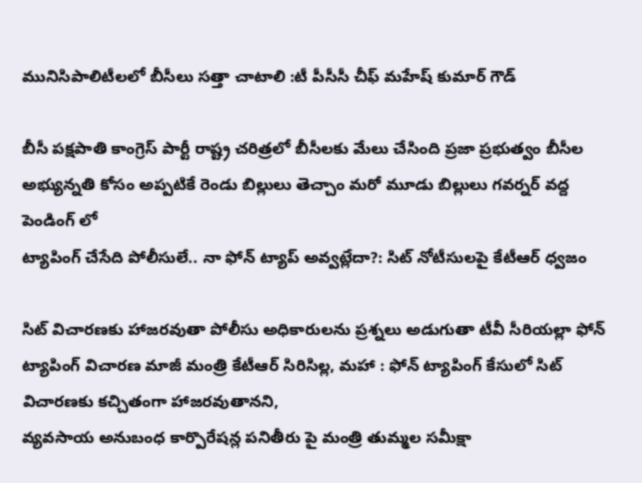మునిసిపాలిటీలలో బీసీలు సత్తా చాటాలి :టీ పీసీసీ చీఫ్ మహేష్ కుమార్ గౌడ్

బీసీ పక్షపాతి కాంగ్రెస్ పార్టీ రాష్ట్ర చరిత్రలో బీసీలకు మేలు చేసింది ప్రజా ప్రభుత్వం బీసీల అభ్యున్నతి కోసం అప్పటికే రెండు బిల్లులు తెచ్చాం మరో మూడు బిల్లులు గవర్నర్ వద్ద పెండింగ్ లో
ట్యాపింగ్ చేసేది పోలీసులే.. నా ఫోన్ ట్యాప్ అవ్వట్లేదా?: సిట్ నోటీసులపై కేటీఆర్ ధ్వజం

సిట్ విచారణకు హాజరవుతా పోలీసు అధికారులను ప్రశ్నలు అడుగుతా టీవీ సీరియల్లా ఫోన్ ట్యాపింగ్ విచారణ మాజీ మంత్రి కేటీఆర్ సిరిసిల్ల, మహా : ఫోన్ ట్యాపింగ్ కేసులో సిట్ విచారణకు కచ్చితంగా హాజరవుతానని,
వ్యవసాయ అనుబంధ కార్పొరేషన్ల పనితీరు పై మంత్రి తుమ్మల సమీక్షా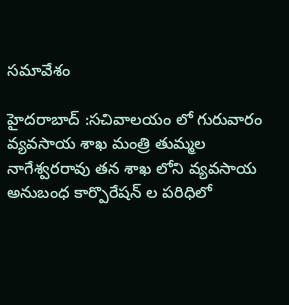సమావేశం

హైదరాబాద్ :సచివాలయం లో గురువారం వ్యవసాయ శాఖ మంత్రి తుమ్మల నాగేశ్వరరావు తన శాఖ లోని వ్యవసాయ అనుబంధ కార్పొరేషన్ ల పరిధిలో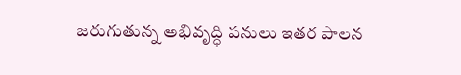జరుగుతున్న అభివృద్ధి పనులు ఇతర పాలన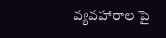వ్యవహారాల పై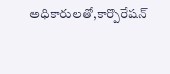అధికారులతో,కార్పొరేషన్